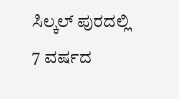ಸಿಲ್ಕಲ್ ಪುರದಲ್ಲಿ 7 ವರ್ಷದ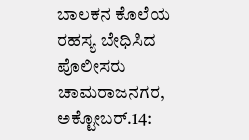ಬಾಲಕನ ಕೊಲೆಯ ರಹಸ್ಯ ಬೇಧಿಸಿದ ಪೊಲೀಸರು
ಚಾಮರಾಜನಗರ, ಅಕ್ಟೋಬರ್.14: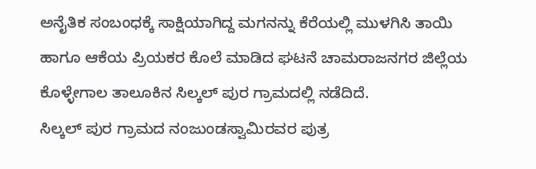ಅನೈತಿಕ ಸಂಬಂಧಕ್ಕೆ ಸಾಕ್ಷಿಯಾಗಿದ್ದ ಮಗನನ್ನು ಕೆರೆಯಲ್ಲಿ ಮುಳಗಿಸಿ ತಾಯಿ ಹಾಗೂ ಆಕೆಯ ಪ್ರಿಯಕರ ಕೊಲೆ ಮಾಡಿದ ಘಟನೆ ಚಾಮರಾಜನಗರ ಜಿಲ್ಲೆಯ ಕೊಳ್ಳೇಗಾಲ ತಾಲೂಕಿನ ಸಿಲ್ಕಲ್ ಪುರ ಗ್ರಾಮದಲ್ಲಿ ನಡೆದಿದೆ.
ಸಿಲ್ಕಲ್ ಪುರ ಗ್ರಾಮದ ನಂಜುಂಡಸ್ವಾಮಿರವರ ಪುತ್ರ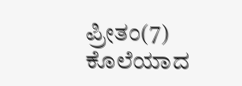ಪ್ರೀತಂ(7) ಕೊಲೆಯಾದ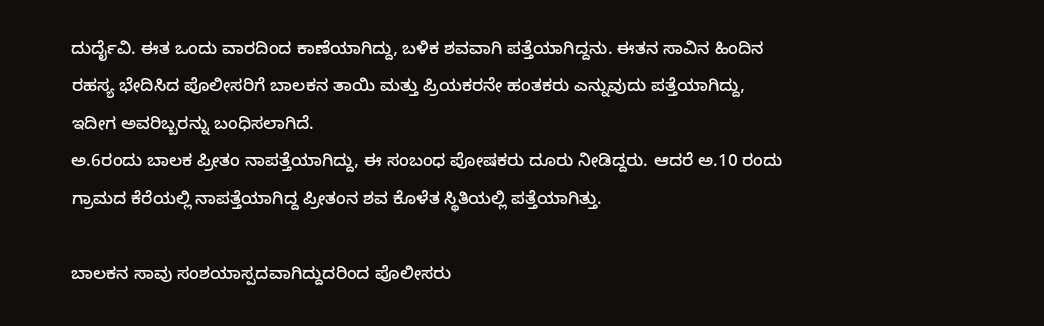ದುರ್ದೈವಿ. ಈತ ಒಂದು ವಾರದಿಂದ ಕಾಣೆಯಾಗಿದ್ದು, ಬಳಿಕ ಶವವಾಗಿ ಪತ್ತೆಯಾಗಿದ್ದನು. ಈತನ ಸಾವಿನ ಹಿಂದಿನ ರಹಸ್ಯ ಭೇದಿಸಿದ ಪೊಲೀಸರಿಗೆ ಬಾಲಕನ ತಾಯಿ ಮತ್ತು ಪ್ರಿಯಕರನೇ ಹಂತಕರು ಎನ್ನುವುದು ಪತ್ತೆಯಾಗಿದ್ದು, ಇದೀಗ ಅವರಿಬ್ಬರನ್ನು ಬಂಧಿಸಲಾಗಿದೆ.
ಅ.6ರಂದು ಬಾಲಕ ಪ್ರೀತಂ ನಾಪತ್ತೆಯಾಗಿದ್ದು, ಈ ಸಂಬಂಧ ಪೋಷಕರು ದೂರು ನೀಡಿದ್ದರು. ಆದರೆ ಅ.10 ರಂದು ಗ್ರಾಮದ ಕೆರೆಯಲ್ಲಿ ನಾಪತ್ತೆಯಾಗಿದ್ದ ಪ್ರೀತಂನ ಶವ ಕೊಳೆತ ಸ್ಥಿತಿಯಲ್ಲಿ ಪತ್ತೆಯಾಗಿತ್ತು.

ಬಾಲಕನ ಸಾವು ಸಂಶಯಾಸ್ಪದವಾಗಿದ್ದುದರಿಂದ ಪೊಲೀಸರು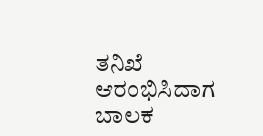ತನಿಖೆ ಆರಂಭಿಸಿದಾಗ ಬಾಲಕ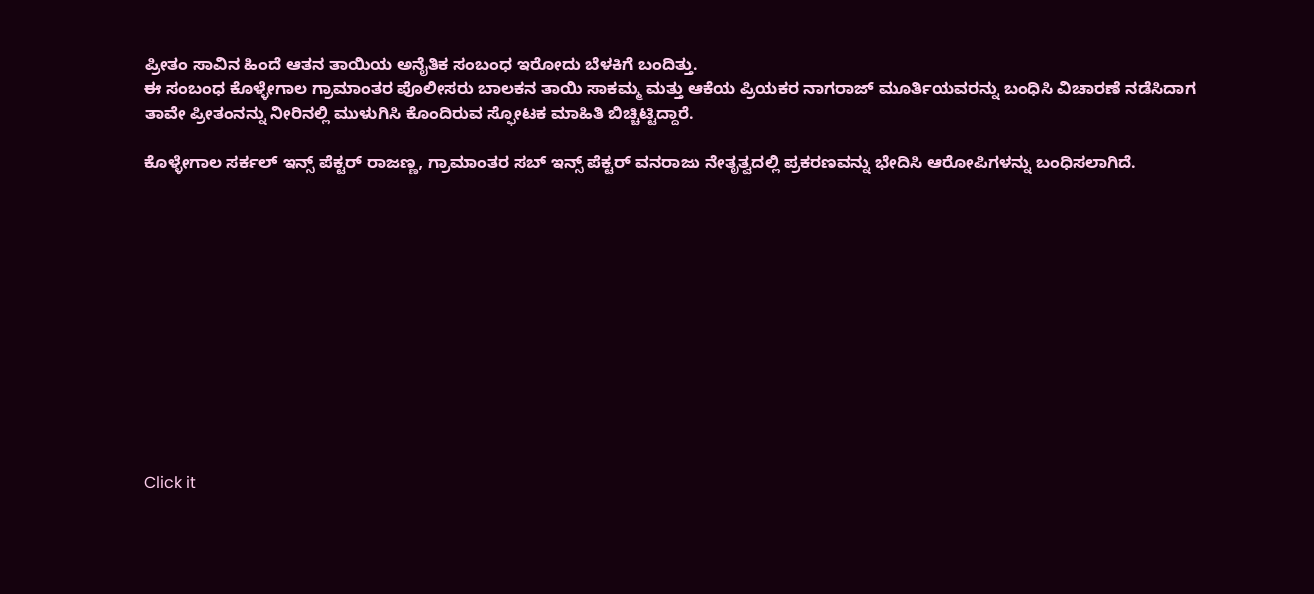ಪ್ರೀತಂ ಸಾವಿನ ಹಿಂದೆ ಆತನ ತಾಯಿಯ ಅನೈತಿಕ ಸಂಬಂಧ ಇರೋದು ಬೆಳಕಿಗೆ ಬಂದಿತ್ತು.
ಈ ಸಂಬಂಧ ಕೊಳ್ಳೇಗಾಲ ಗ್ರಾಮಾಂತರ ಪೊಲೀಸರು ಬಾಲಕನ ತಾಯಿ ಸಾಕಮ್ಮ ಮತ್ತು ಆಕೆಯ ಪ್ರಿಯಕರ ನಾಗರಾಜ್ ಮೂರ್ತಿಯವರನ್ನು ಬಂಧಿಸಿ ವಿಚಾರಣೆ ನಡೆಸಿದಾಗ ತಾವೇ ಪ್ರೀತಂನನ್ನು ನೀರಿನಲ್ಲಿ ಮುಳುಗಿಸಿ ಕೊಂದಿರುವ ಸ್ಫೋಟಕ ಮಾಹಿತಿ ಬಿಚ್ಚಿಟ್ಟಿದ್ದಾರೆ.

ಕೊಳ್ಳೇಗಾಲ ಸರ್ಕಲ್ ಇನ್ಸ್ ಪೆಕ್ಟರ್ ರಾಜಣ್ಣ, ಗ್ರಾಮಾಂತರ ಸಬ್ ಇನ್ಸ್ ಪೆಕ್ಟರ್ ವನರಾಜು ನೇತೃತ್ವದಲ್ಲಿ ಪ್ರಕರಣವನ್ನು ಭೇದಿಸಿ ಆರೋಪಿಗಳನ್ನು ಬಂಧಿಸಲಾಗಿದೆ.












Click it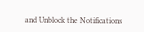and Unblock the Notifications